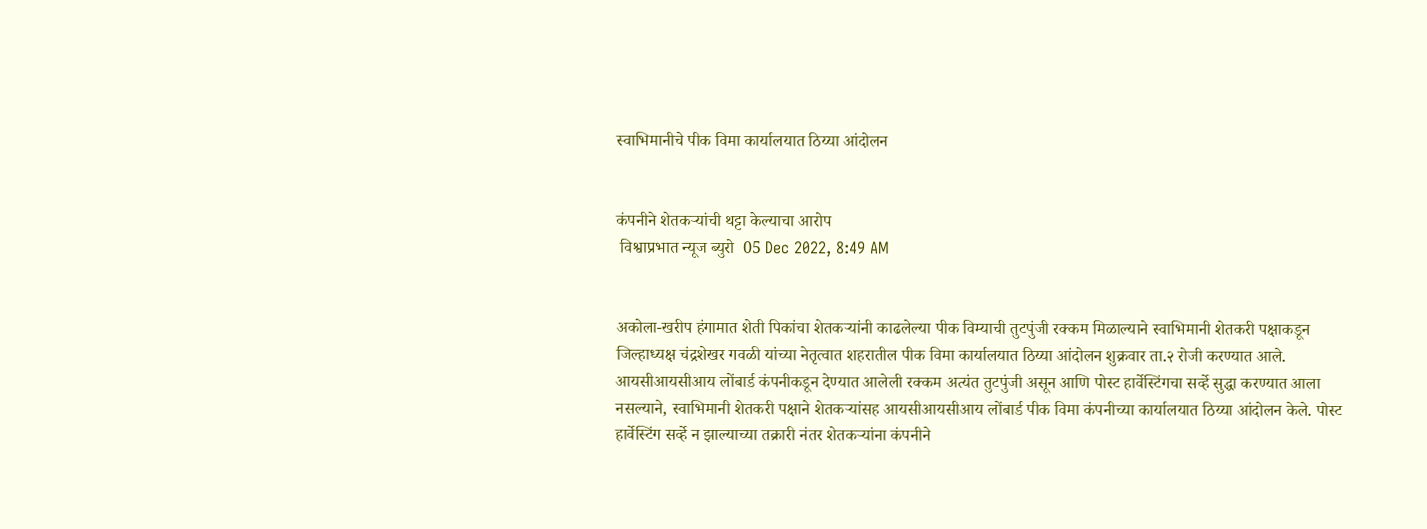स्वाभिमानीचे पीक विमा कार्यालयात ठिय्या आंदोलन


कंपनीने शेतकऱ्यांची थट्टा केल्याचा आरोप
 विश्वाप्रभात न्यूज ब्युरो  05 Dec 2022, 8:49 AM


अकोला-खरीप हंगामात शेती पिकांचा शेतकऱ्यांनी काढलेल्या पीक विम्याची तुटपुंजी रक्कम मिळाल्याने स्वाभिमानी शेतकरी पक्षाकडून जिल्हाध्यक्ष चंद्रशेखर गवळी यांच्या नेतृत्वात शहरातील पीक विमा कार्यालयात ठिय्या आंदोलन शुक्रवार ता.२ रोजी करण्यात आले.
आयसीआयसीआय लोंबार्ड कंपनीकडून देण्यात आलेली रक्कम अत्यंत तुटपुंजी असून आणि पोस्ट हार्वेस्टिंगचा सर्व्हे सुद्धा करण्यात आला नसल्याने, स्वाभिमानी शेतकरी पक्षाने शेतकऱ्यांसह आयसीआयसीआय लोंबार्ड पीक विमा कंपनीच्या कार्यालयात ठिय्या आंदोलन केले. पोस्ट हार्वेस्टिंग सर्व्हे न झाल्याच्या तक्रारी नंतर शेतकऱ्यांना कंपनीने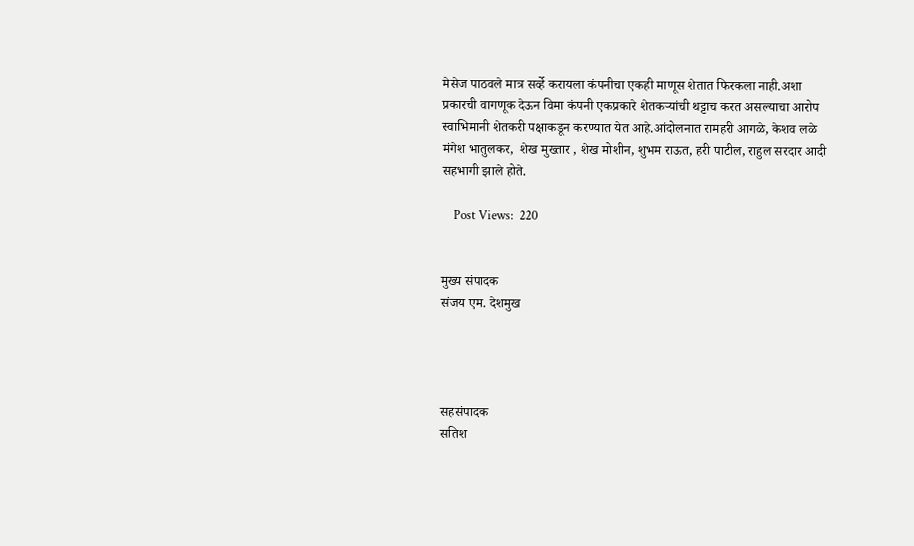मेसेज पाठवले मात्र सर्व्हे करायला कंपनीचा एकही माणूस शेतात फिरकला नाही.अशा प्रकारची वागणूक देऊन विमा कंपनी एकप्रकारे शेतकऱ्यांची थट्टाच करत असल्याचा आरोप स्वाभिमानी शेतकरी पक्षाकडून करण्यात येत आहे.आंदोलनात रामहरी आगळे, केशव लळे  मंगेश भातुलकर,  शेख मुख्तार , शेख मोशीन, शुभम राऊत, हरी पाटील, राहुल सरदार आदी सहभागी झाले होते.

    Post Views:  220


मुख्य संपादक
संजय एम. देशमुख




सहसंपादक
सतिश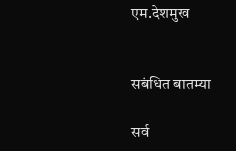एम.देशमुख


सबंधित बातम्या

सर्व